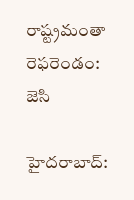రాష్ట్రమంతా రెఫరెండం: జెసి

హైదరాబాద్: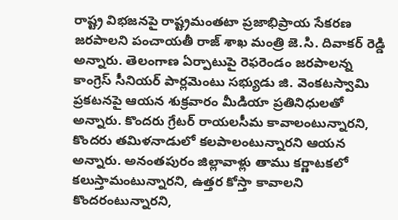రాష్ట్ర విభజనపై రాష్ట్రమంతటా ప్రజాభిప్రాయ సేకరణ జరపాలని పంచాయతీ రాజ్ శాఖ మంత్రి జె.సి. దివాకర్ రెడ్డి అన్నారు. తెలంగాణ ఏర్పాటుపై రెఫరెండం జరపాలన్న కాంగ్రెస్ సీనియర్ పార్లమెంటు సభ్యుడు జి. వెంకటస్వామి ప్రకటనపై ఆయన శుక్రవారం మీడియా ప్రతినిధులతో అన్నారు. కొందరు గ్రేటర్ రాయలసీమ కావాలంటున్నారని, కొందరు తమిళనాడులో కలపాలంటున్నారని ఆయన అన్నారు. అనంతపురం జిల్లావాళ్లు తాము కర్ణాటకలో కలుస్తామంటున్నారని, ఉత్తర కోస్తా కావాలని కొందరంటున్నారని,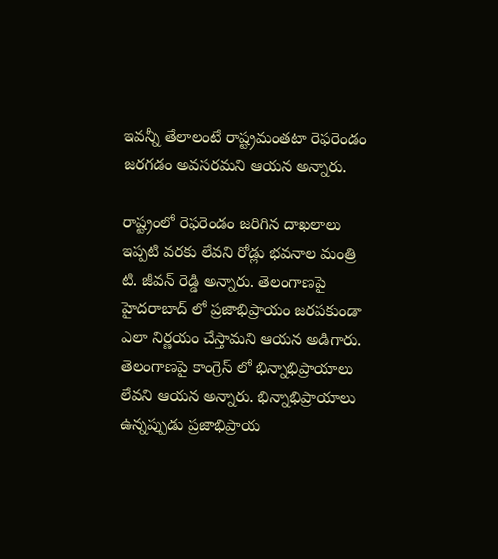ఇవన్నీ తేలాలంటే రాష్ట్రమంతటా రెఫరెండం జరగడం అవసరమని ఆయన అన్నారు.

రాష్ట్రంలో రెఫరెండం జరిగిన దాఖలాలు ఇప్పటి వరకు లేవని రోడ్లు భవనాల మంత్రి టి. జీవన్ రెడ్డి అన్నారు. తెలంగాణపై హైదరాబాద్ లో ప్రజాభిప్రాయం జరపకుండా ఎలా నిర్ణయం చేస్తామని ఆయన అడిగారు. తెలంగాణపై కాంగ్రెస్ లో భిన్నాభిప్రాయాలు లేవని ఆయన అన్నారు. భిన్నాభిప్రాయాలు ఉన్నప్పుడు ప్రజాభిప్రాయ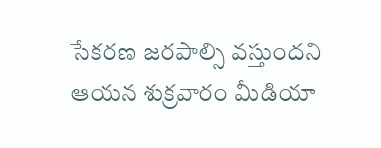సేకరణ జరపాల్సి వస్తుందని ఆయన శుక్రవారం మీడియా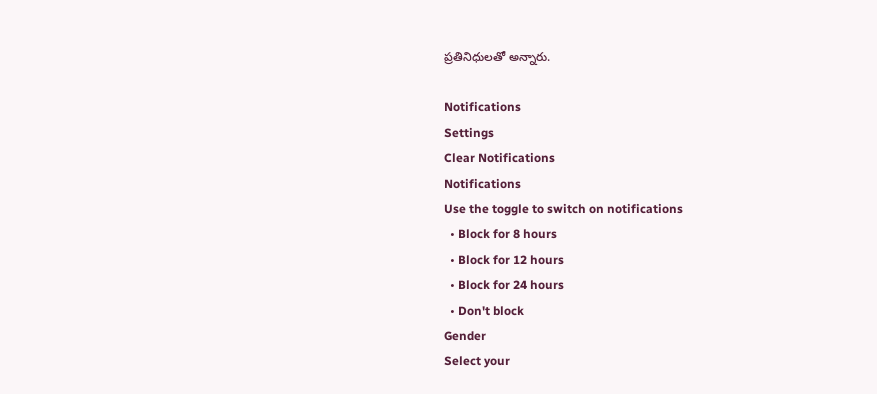ప్రతినిధులతో అన్నారు.

Notifications
Settings
Clear Notifications
Notifications
Use the toggle to switch on notifications
  • Block for 8 hours
  • Block for 12 hours
  • Block for 24 hours
  • Don't block
Gender
Select your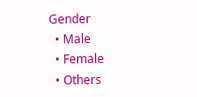Gender
  • Male
  • Female
  • Others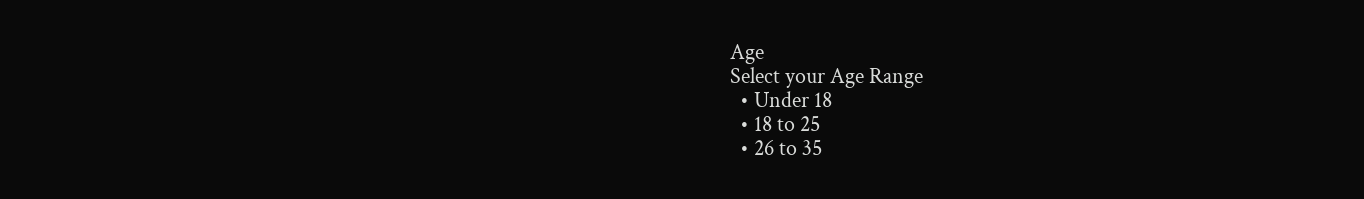Age
Select your Age Range
  • Under 18
  • 18 to 25
  • 26 to 35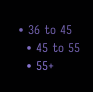• 36 to 45
  • 45 to 55
  • 55+